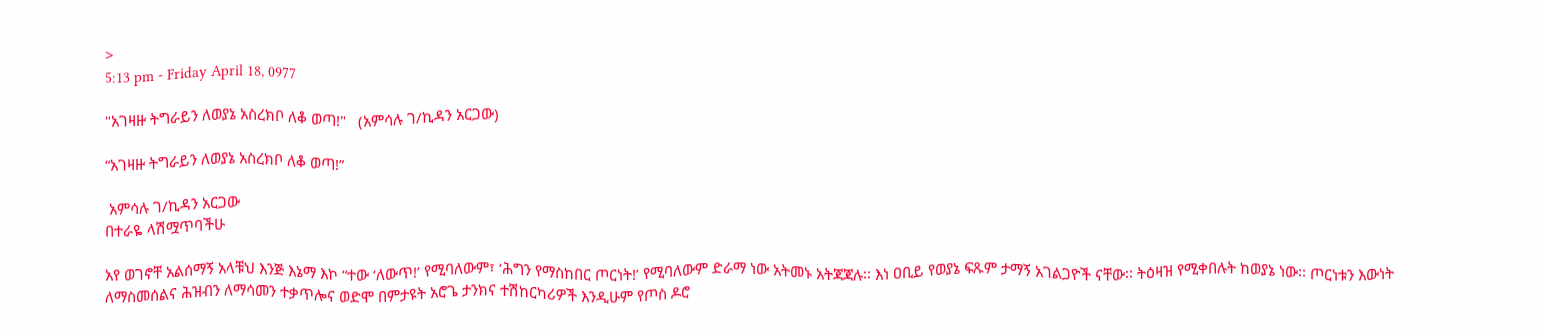>
5:13 pm - Friday April 18, 0977

"አገዛዙ ትግራይን ለወያኔ አስረክቦ ለቆ ወጣ!"   (አምሳሉ ገ/ኪዳን አርጋው)

“አገዛዙ ትግራይን ለወያኔ አስረክቦ ለቆ ወጣ!”

 አምሳሉ ገ/ኪዳን አርጋው
በተራዬ ላሽሟጥባችሁ

አየ ወገኖቸ አልሰማኝ አላቹህ እንጅ እኔማ እኮ “ተው ‘ለውጥ!’ የሚባለውም፣ ‘ሕግን የማስከበር ጦርነት!’ የሚባለውም ድራማ ነው አትመኑ አትጃጃሉ፡፡ እነ ዐቢይ የወያኔ ፍጹም ታማኝ አገልጋዮች ናቸው፡፡ ትዕዛዝ የሚቀበሉት ከወያኔ ነው፡፡ ጦርነቱን እውነት ለማስመሰልና ሕዝብን ለማሳመን ተቃጥሎና ወድሞ በምታዩት አሮጌ ታንክና ተሽከርካሪዎች እንዲሁም የጦስ ዶሮ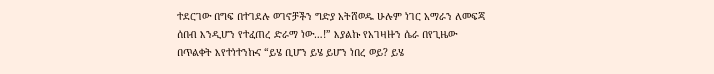ተደርገው በግፍ በተገደሉ ወገኖቻችን ግድያ አትሸወዱ ሁሉም ነገር አማራን ለመፍጃ ሰበብ እንዲሆን የተፈጠረ ድራማ ነው…!” እያልኩ የአገዛዙን ሴራ በየጊዜው በጥልቀት እየተነተንኩና “ይሄ ቢሆን ይሄ ይሆን ነበረ ወይ? ይሄ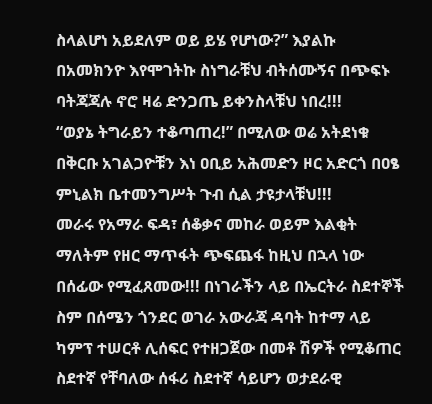ስላልሆነ አይደለም ወይ ይሄ የሆነው?” እያልኩ በአመክንዮ እየሞገትኩ ስነግራቹህ ብትሰሙኝና በጭፍኑ ባትጃጃሉ ኖሮ ዛሬ ድንጋጤ ይቀንስላቹህ ነበረ!!!
“ወያኔ ትግራይን ተቆጣጠረ!” በሚለው ወሬ አትደነቁ በቅርቡ አገልጋዮቹን እነ ዐቢይ አሕመድን ዞር አድርጎ በዐፄ ምኒልክ ቤተመንግሥት ጉብ ሲል ታዩታላቹህ!!!
መራሩ የአማራ ፍዳ፣ ሰቆቃና መከራ ወይም እልቂት ማለትም የዘር ማጥፋት ጭፍጨፋ ከዚህ በኋላ ነው በሰፊው የሚፈጸመው!!! በነገራችን ላይ በኤርትራ ስደተኞች ስም በሰሜን ጎንደር ወገራ አውራጃ ዳባት ከተማ ላይ ካምፕ ተሠርቶ ሊሰፍር የተዘጋጀው በመቶ ሽዎች የሚቆጠር ስደተኛ የቸባለው ሰፋሪ ስደተኛ ሳይሆን ወታደራዊ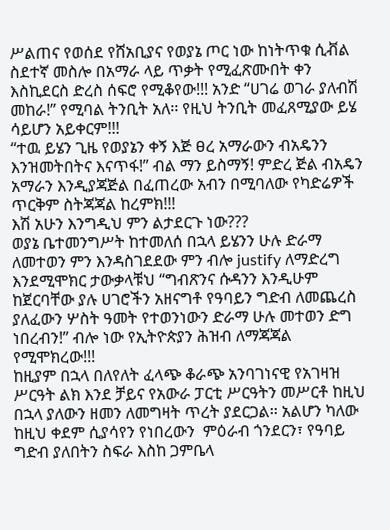ሥልጠና የወሰደ የሸአቢያና የወያኔ ጦር ነው ከነትጥቁ ሲቭል ስደተኛ መስሎ በአማራ ላይ ጥቃት የሚፈጽሙበት ቀን እስኪደርስ ድረስ ሰፍሮ የሚቆየው!!! አንድ “ሀገሬ ወገራ ያለብሽ መከራ!” የሚባል ትንቢት አለ፡፡ የዚህ ትንቢት መፈጸሚያው ይሄ ሳይሆን አይቀርም!!!
“ተዉ ይሄን ጊዜ የወያኔን ቀኝ እጅ ፀረ አማራውን ብአዴንን እንዝመትበትና እናጥፋ!” ብል ማን ይስማኝ! ምድረ ጅል ብአዴን አማራን እንዲያጃጅል በፈጠረው አብን በሚባለው የካድሬዎች ጥርቅም ስትጃጃል ከረምክ!!!
እሽ አሁን እንግዲህ ምን ልታደርጉ ነው???
ወያኔ ቤተመንግሥት ከተመለሰ በኋላ ይሄንን ሁሉ ድራማ ለመተወን ምን እንዳስገደደው ምን ብሎ justify ለማድረግ እንደሚሞክር ታውቃላቹህ “ግብጽንና ሱዳንን እንዲሁም ከጀርባቸው ያሉ ሀገሮችን አዘናግቶ የዓባይን ግድብ ለመጨረስ ያለፈውን ሦስት ዓመት የተወንነውን ድራማ ሁሉ መተወን ድግ ነበረብን!” ብሎ ነው የኢትዮጵያን ሕዝብ ለማጃጃል የሚሞክረው!!!
ከዚያም በኋላ በለየለት ፈላጭ ቆራጭ አንባገነናዊ የአገዛዝ ሥርዓት ልክ እንደ ቻይና የአውራ ፓርቲ ሥርዓትን መሥርቶ ከዚህ በኋላ ያለውን ዘመን ለመግዛት ጥረት ያደርጋል፡፡ አልሆን ካለው ከዚህ ቀደም ሲያሳየን የነበረውን  ምዕራብ ጎንደርን፣ የዓባይ ግድብ ያለበትን ስፍራ እስከ ጋምቤላ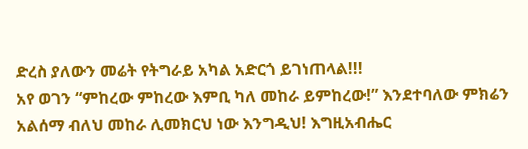ድረስ ያለውን መሬት የትግራይ አካል አድርጎ ይገነጠላል!!!
አየ ወገን “ምከረው ምከረው እምቢ ካለ መከራ ይምከረው!” እንደተባለው ምክሬን አልሰማ ብለህ መከራ ሊመክርህ ነው እንግዲህ! እግዚአብሔር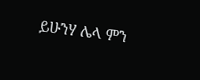ይሁንሃ ሌላ ምን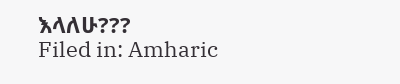እላለሁ???
Filed in: Amharic